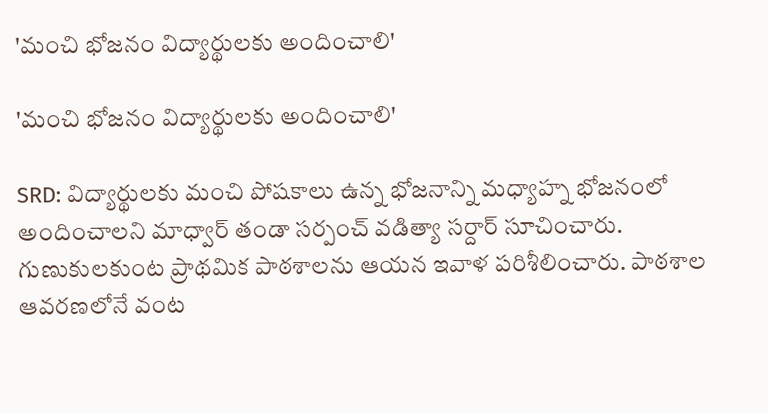'మంచి భోజనం విద్యార్థులకు అందించాలి'

'మంచి భోజనం విద్యార్థులకు అందించాలి'

SRD: విద్యార్థులకు మంచి పోషకాలు ఉన్న భోజనాన్ని మధ్యాహ్న భోజనంలో అందించాలని మాధ్వార్ తండా సర్పంచ్ వడిత్యా సర్దార్ సూచించారు. గుణుకులకుంట ప్రాథమిక పాఠశాలను ఆయన ఇవాళ పరిశీలించారు. పాఠశాల ఆవరణలోనే వంట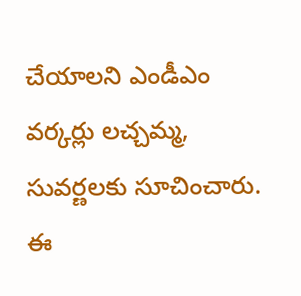చేయాలని ఎండీఎం వర్కర్లు లచ్చమ్మ, సువర్ణలకు సూచించారు. ఈ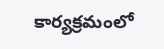కార్యక్రమంలో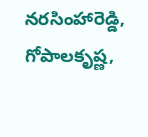నరసింహారెడ్డి, గోపాలకృష్ణ,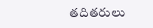తదితరులు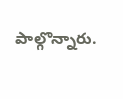పాల్గొన్నారు.